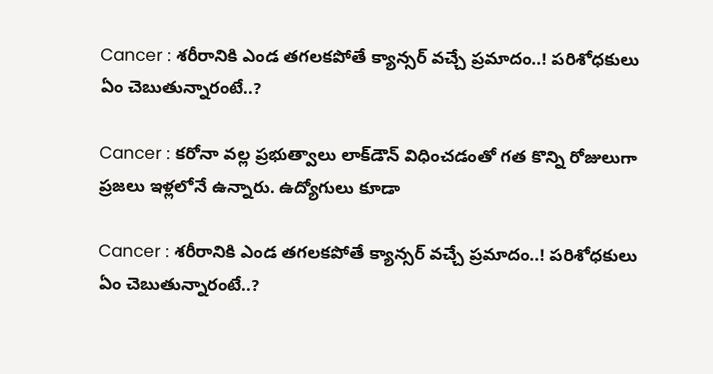Cancer : శరీరానికి ఎండ తగలకపోతే క్యాన్సర్ వచ్చే ప్రమాదం..! పరిశోధకులు ఏం చెబుతున్నారంటే..?

Cancer : కరోనా వల్ల ప్రభుత్వాలు లాక్‌డౌన్ విధించడంతో గత కొన్ని రోజులుగా ప్రజలు ఇళ్లలోనే ఉన్నారు. ఉద్యోగులు కూడా

Cancer : శరీరానికి ఎండ తగలకపోతే క్యాన్సర్ వచ్చే ప్రమాదం..! పరిశోధకులు ఏం చెబుతున్నారంటే..?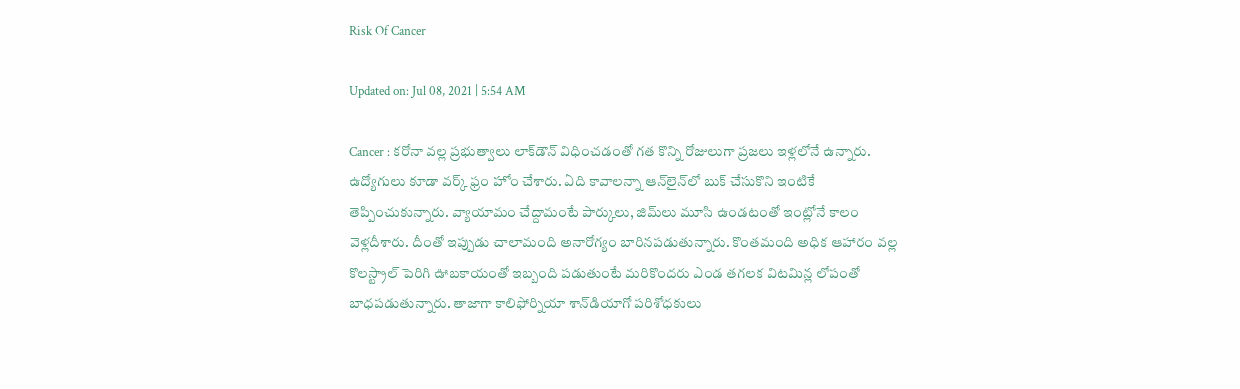Risk Of Cancer

Updated on: Jul 08, 2021 | 5:54 AM

Cancer : కరోనా వల్ల ప్రభుత్వాలు లాక్‌డౌన్ విధించడంతో గత కొన్ని రోజులుగా ప్రజలు ఇళ్లలోనే ఉన్నారు. ఉద్యోగులు కూడా వర్క్‌ ఫ్రం హోం చేశారు. ఏది కావాలన్నా ఆన్‌లైన్‌లో బుక్ చేసుకొని ఇంటికే తెప్పించుకున్నారు. వ్యాయామం చేద్దామంటే పార్కులు, జిమ్‌లు మూసి ఉండటంతో ఇంట్లోనే కాలం వెళ్లదీశారు. దీంతో ఇప్పుడు చాలామంది అనారోగ్యం బారినపడుతున్నారు. కొంతమంది అధిక ఆహారం వల్ల కొలస్ట్రాల్ పెరిగి ఊబకాయంతో ఇబ్బంది పడుతుంటే మరికొందరు ఎండ తగలక విటమిన్ల లోపంతో బాధపడుతున్నారు. తాజాగా కాలిఫోర్నియా శాన్‌డియాగో పరిశోధకులు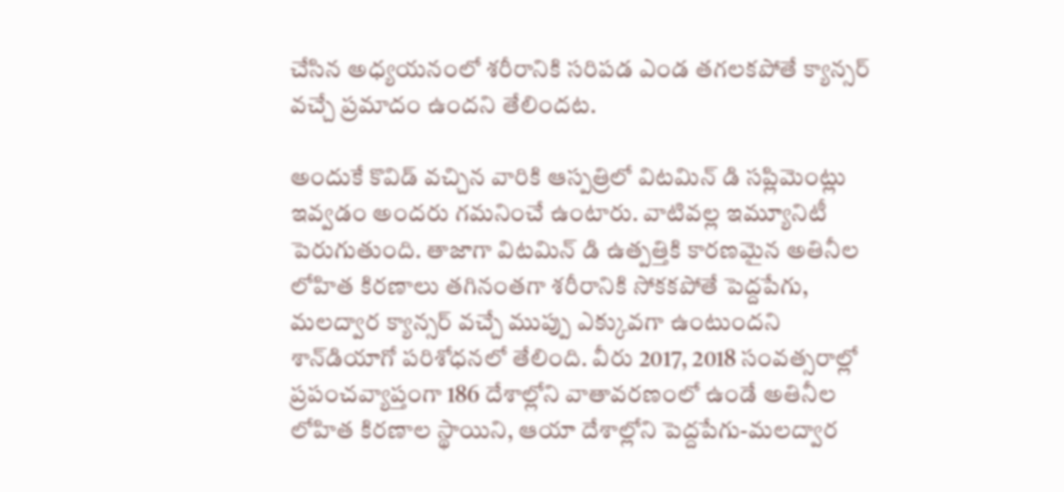చేసిన అధ్యయనంలో శరీరానికి సరిపడ ఎండ తగలకపోతే క్యాన్సర్ వచ్చే ప్రమాదం ఉందని తేలిందట.

అందుకే కొవిడ్ వచ్చిన వారికి ఆస్పత్రిలో విటమిన్‌ డి సప్లిమెంట్లు ఇవ్వడం అందరు గమనించే ఉంటారు. వాటివల్ల ఇమ్యూనిటీ పెరుగుతుంది. తాజాగా విటమిన్‌ డి ఉత్పత్తికి కారణమైన అతినీల లోహిత కిరణాలు తగినంతగా శరీరానికి సోకకపోతే పెద్దపేగు, మలద్వార క్యాన్సర్‌ వచ్చే ముప్పు ఎక్కువగా ఉంటుందని శాన్‌డియాగో పరిశోధనలో తేలింది. వీరు 2017, 2018 సంవత్సరాల్లో ప్రపంచవ్యాప్తంగా 186 దేశాల్లోని వాతావరణంలో ఉండే అతినీల లోహిత కిరణాల స్థాయిని, ఆయా దేశాల్లోని పెద్దపేగు-మలద్వార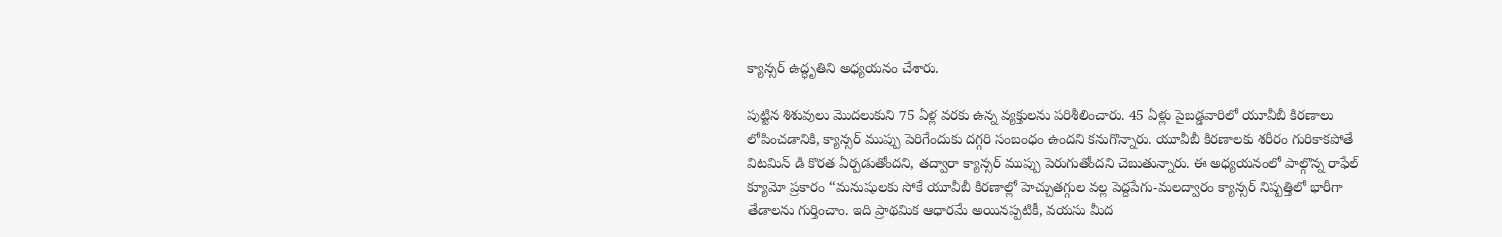క్యాన్సర్‌ ఉద్ధృతిని అధ్యయనం చేశారు.

పుట్టిన శిశువులు మొదలుకుని 75 ఏళ్ల వరకు ఉన్న వ్యక్తులను పరిశీలించారు. 45 ఏళ్లు పైబడ్డవారిలో యూవీబీ కిరణాలు లోపించడానికి, క్యాన్సర్‌ ముప్పు పెరిగేందుకు దగ్గరి సంబంధం ఉందని కనుగొన్నారు. యూవీబీ కిరణాలకు శరీరం గురికాకపోతే విటమిన్‌ డి కొరత ఏర్పడుతోందని, తద్వారా క్యాన్సర్‌ ముప్పు పెరుగుతోందని చెబుతున్నారు. ఈ అధ్యయనంలో పాల్గొన్న రాఫేల్‌ క్యూమో ప్రకారం ‘‘మనుషులకు సోకే యూవీబీ కిరణాల్లో హెచ్చుతగ్గుల వల్ల పెద్దపేగు-మలద్వారం క్యాన్సర్‌ నిష్పత్తిలో భారీగా తేడాలను గుర్తించాం. ఇది ప్రాథమిక ఆధారమే అయినప్పటికీ, వయసు మీద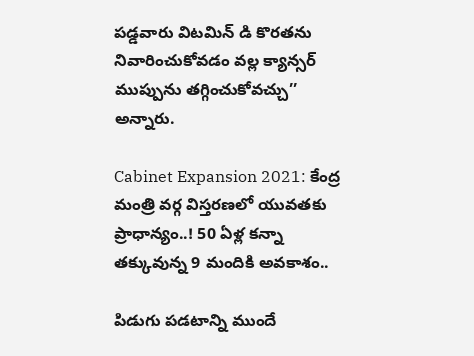పడ్డవారు విటమిన్‌ డి కొరతను నివారించుకోవడం వల్ల క్యాన్సర్‌ ముప్పును తగ్గించుకోవచ్చు’’ అన్నారు.

Cabinet Expansion 2021: కేంద్ర మంత్రి వర్గ విస్తరణలో యువతకు ప్రాధాన్యం..! 50 ఏళ్ల కన్నా తక్కువున్న 9 మందికి అవకాశం..

పిడుగు పడటాన్ని ముందే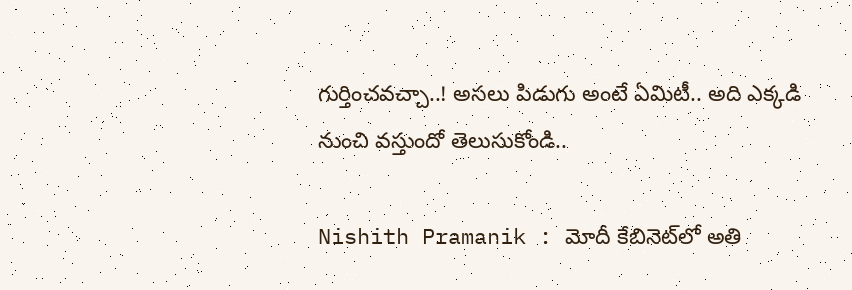గుర్తించవచ్చా..! అసలు పిడుగు అంటే ఏమిటీ.. అది ఎక్కడి నుంచి వస్తుందో తెలుసుకోండి..

Nishith Pramanik : మోదీ కేబినెట్‌లో అతి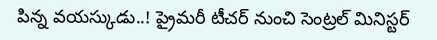పిన్న వయస్కుడు..! ప్రైమరీ టీచర్ నుంచి సెంట్రల్ మినిస్టర్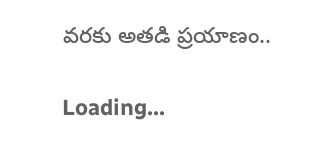వరకు అతడి ప్రయాణం..

Loading...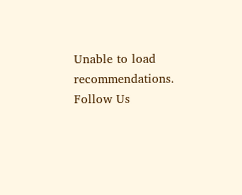Unable to load recommendations.
Follow Us